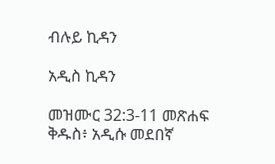ብሉይ ኪዳን

አዲስ ኪዳን

መዝሙር 32:3-11 መጽሐፍ ቅዱስ፥ አዲሱ መደበኛ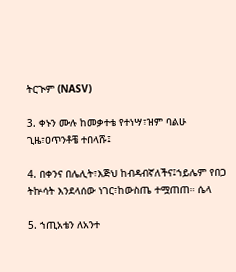ትርጒም (NASV)

3. ቀኑን ሙሉ ከመቃተቴ የተነሣ፣ዝም ባልሁ ጊዜ፣ዐጥንቶቼ ተበላሹ፤

4. በቀንና በሌሊት፣እጅህ ከብዳብኛለችና፤ኀይሌም የበጋ ትኵሳት እንደላሰው ነገር፣ከውስጤ ተሟጠጠ። ሴላ

5. ኀጢአቴን ለአንተ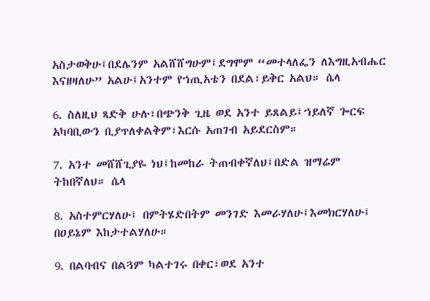አስታወቅሁ፤በደሌንም አልሸሸግሁም፤ደግሞም “መተላለፌን ለእግዚአብሔር እናዘዛለሁ” አልሁ፤አንተም የኀጢአቴን በደል፣ይቅር አልህ። ሴላ

6. ስለዚህ ጻድቅ ሁሉ፣በጭንቅ ጊዜ ወደ አንተ ይጸልይ፤ኀይለኛ ጐርፍ አካባቢውን ቢያጥለቀልቅም፣እርሱ አጠገብ አይደርስም።

7. አንተ መሸሸጊያዬ ነህ፤ከመከራ ትጠብቀኛለህ፤በድል ዝማሬም ትከበኛለህ። ሴላ

8. አስተምርሃለሁ፤ በምትሄድበትም መንገድ እመራሃለሁ፤እመክርሃለሁ፤ በዐይኔም እከታተልሃለሁ።

9. በልባብና በልጓም ካልተገሩ በቀር፣ወደ አንተ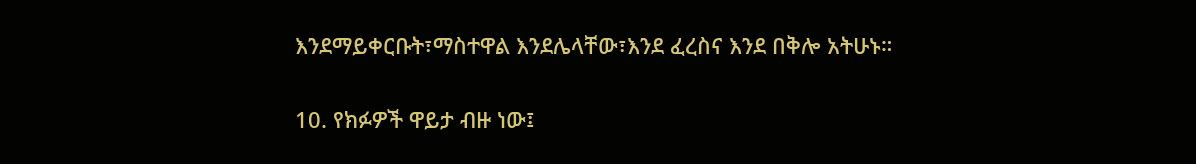እንደማይቀርቡት፣ማስተዋል እንደሌላቸው፣እንደ ፈረስና እንደ በቅሎ አትሁኑ።

10. የክፉዎች ዋይታ ብዙ ነው፤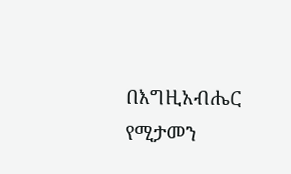በእግዚአብሔር የሚታመን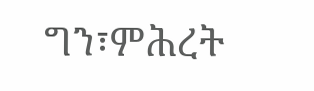ግን፣ምሕረት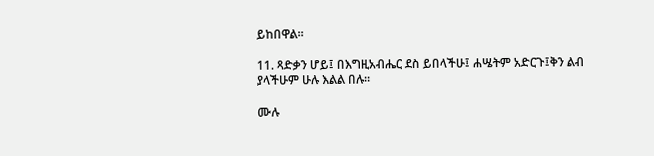ይከበዋል።

11. ጻድቃን ሆይ፤ በእግዚአብሔር ደስ ይበላችሁ፤ ሐሤትም አድርጉ፤ቅን ልብ ያላችሁም ሁሉ እልል በሉ።

ሙሉ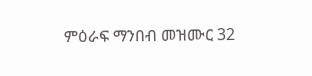ምዕራፍ ማንበብ መዝሙር 32